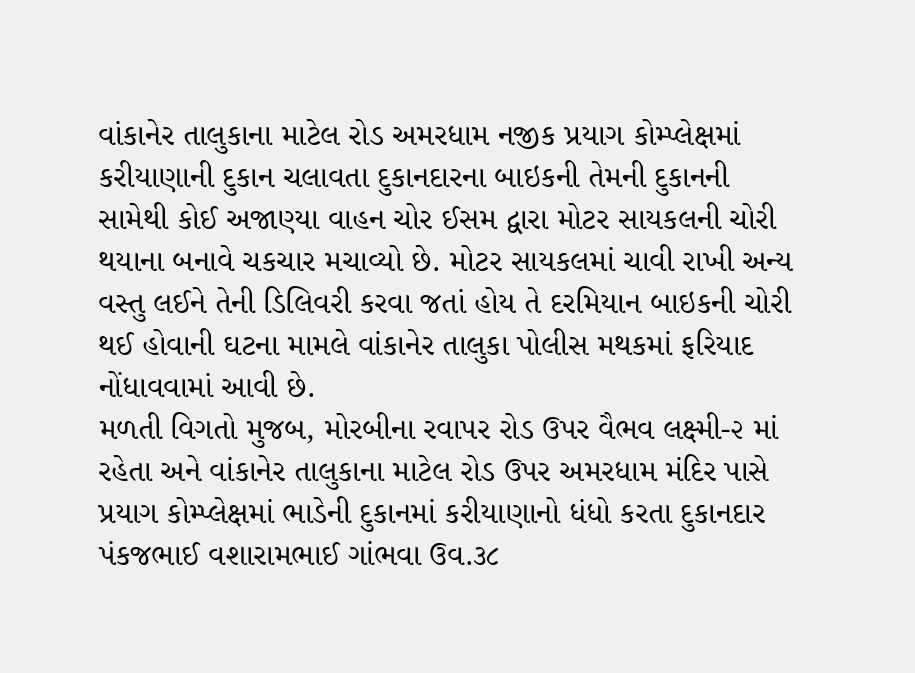વાંકાનેર તાલુકાના માટેલ રોડ અમરધામ નજીક પ્રયાગ કોમ્પ્લેક્ષમાં કરીયાણાની દુકાન ચલાવતા દુકાનદારના બાઇકની તેમની દુકાનની સામેથી કોઈ અજાણ્યા વાહન ચોર ઈસમ દ્વારા મોટર સાયકલની ચોરી થયાના બનાવે ચકચાર મચાવ્યો છે. મોટર સાયકલમાં ચાવી રાખી અન્ય વસ્તુ લઈને તેની ડિલિવરી કરવા જતાં હોય તે દરમિયાન બાઇકની ચોરી થઈ હોવાની ઘટના મામલે વાંકાનેર તાલુકા પોલીસ મથકમાં ફરિયાદ નોંધાવવામાં આવી છે.
મળતી વિગતો મુજબ, મોરબીના રવાપર રોડ ઉપર વૈભવ લક્ષ્મી-૨ માં રહેતા અને વાંકાનેર તાલુકાના માટેલ રોડ ઉપર અમરધામ મંદિર પાસે પ્રયાગ કોમ્પ્લેક્ષમાં ભાડેની દુકાનમાં કરીયાણાનો ધંધો કરતા દુકાનદાર પંકજભાઈ વશારામભાઈ ગાંભવા ઉવ.૩૮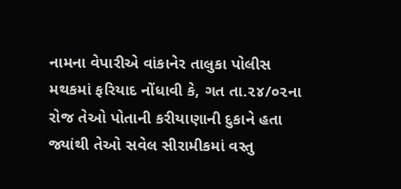નામના વેપારીએ વાંકાનેર તાલુકા પોલીસ મથકમાં ફરિયાદ નોંધાવી કે, ગત તા.૨૪/૦૨ના રોજ તેઓ પોતાની કરીયાણાની દુકાને હતા જ્યાંથી તેઓ સવેલ સીરામીકમાં વસ્તુ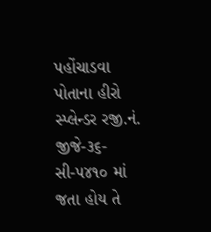પહોંચાડવા પોતાના હીરો સ્પ્લેન્ડર રજી.નં. જીજે-૩૬-સી-૫૪૧૦ માં જતા હોય તે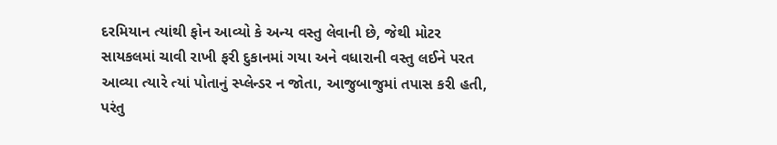દરમિયાન ત્યાંથી ફોન આવ્યો કે અન્ય વસ્તુ લેવાની છે, જેથી મોટર સાયકલમાં ચાવી રાખી ફરી દુકાનમાં ગયા અને વધારાની વસ્તુ લઈને પરત આવ્યા ત્યારે ત્યાં પોતાનું સ્પ્લેન્ડર ન જોતા, આજુબાજુમાં તપાસ કરી હતી, પરંતુ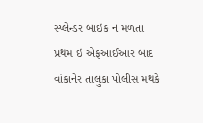સ્પ્લેન્ડર બાઇક ન મળતા પ્રથમ ઇ એફઆઈઆર બાદ વાંકાનેર તાલુકા પોલીસ મથકે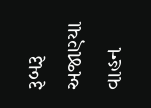રૂબરૂ અજાણ્યા વાહન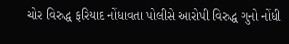ચોર વિરુદ્ધ ફરિયાદ નોંધાવતા પોલીસે આરોપી વિરુદ્ધ ગુનો નોંધી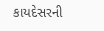કાયદેસરની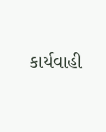કાર્યવાહી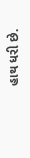હાથ ધરી છે.